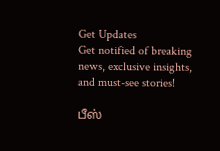Get Updates
Get notified of breaking news, exclusive insights, and must-see stories!

பீஸ்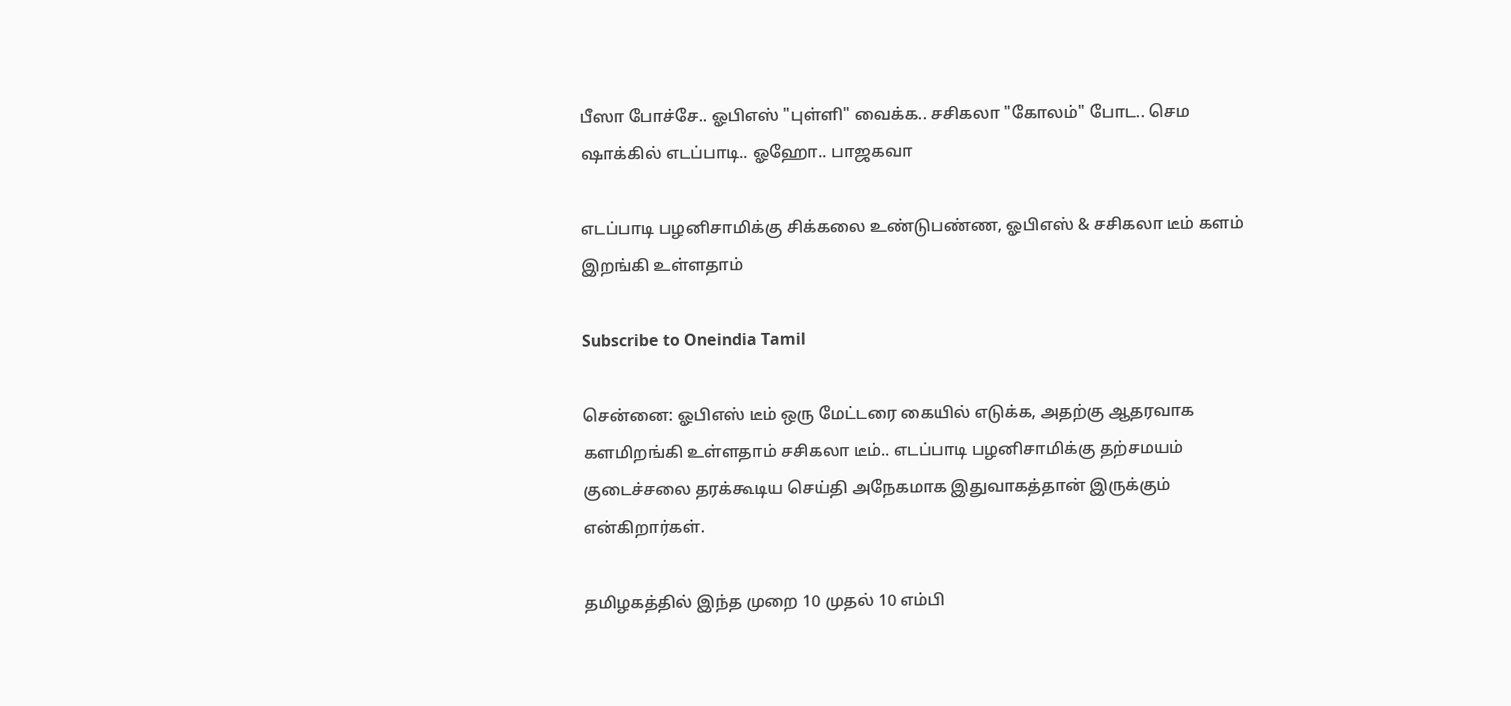பீஸா போச்சே.. ஓபிஎஸ் "புள்ளி" வைக்க.. சசிகலா "கோலம்" போட.. செம ஷாக்கில் எடப்பாடி.. ஓஹோ.. பாஜகவா

எடப்பாடி பழனிசாமிக்கு சிக்கலை உண்டுபண்ண, ஓபிஎஸ் & சசிகலா டீம் களம் இறங்கி உள்ளதாம்

Subscribe to Oneindia Tamil

சென்னை: ஓபிஎஸ் டீம் ஒரு மேட்டரை கையில் எடுக்க, அதற்கு ஆதரவாக களமிறங்கி உள்ளதாம் சசிகலா டீம்.. எடப்பாடி பழனிசாமிக்கு தற்சமயம் குடைச்சலை தரக்கூடிய செய்தி அநேகமாக இதுவாகத்தான் இருக்கும் என்கிறார்கள்.

தமிழகத்தில் இந்த முறை 10 முதல் 10 எம்பி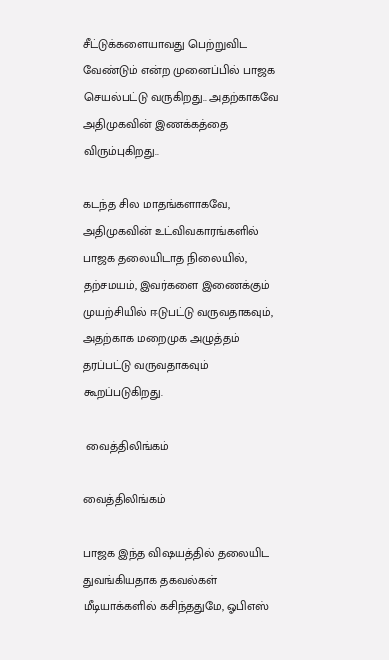சீட்டுக்களையாவது பெற்றுவிட வேண்டும் என்ற முனைப்பில் பாஜக செயல்பட்டு வருகிறது.. அதற்காகவே அதிமுகவின் இணக்கத்தை விரும்புகிறது..

கடந்த சில மாதங்களாகவே, அதிமுகவின் உட்விவகாரங்களில் பாஜக தலையிடாத நிலையில், தற்சமயம், இவர்களை இணைக்கும் முயற்சியில் ஈடுபட்டு வருவதாகவும், அதற்காக மறைமுக அழுத்தம் தரப்பட்டு வருவதாகவும் கூறப்படுகிறது.

 வைத்திலிங்கம்

வைத்திலிங்கம்

பாஜக இந்த விஷயத்தில் தலையிட துவங்கியதாக தகவல்கள் மீடியாக்களில் கசிந்ததுமே, ஓபிஎஸ்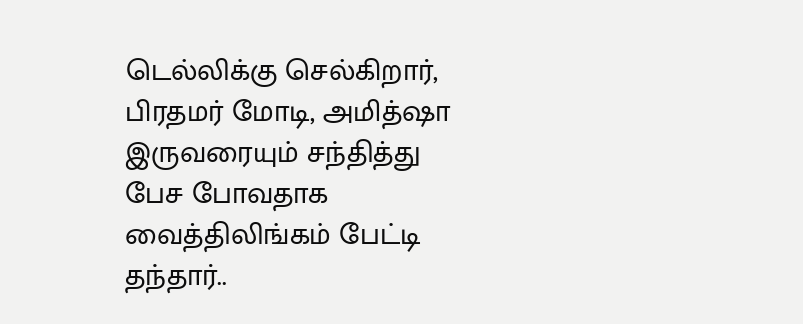டெல்லிக்கு செல்கிறார், பிரதமர் மோடி, அமித்ஷா இருவரையும் சந்தித்து பேச போவதாக வைத்திலிங்கம் பேட்டி தந்தார்..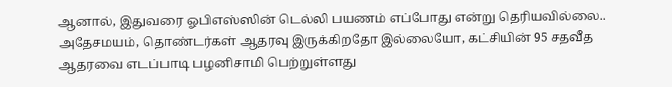ஆனால், இதுவரை ஓபிஎஸ்ஸின் டெல்லி பயணம் எப்போது என்று தெரியவில்லை.. அதேசமயம், தொண்டர்கள் ஆதரவு இருக்கிறதோ இல்லையோ, கட்சியின் 95 சதவீத ஆதரவை எடப்பாடி பழனிசாமி பெற்றுள்ளது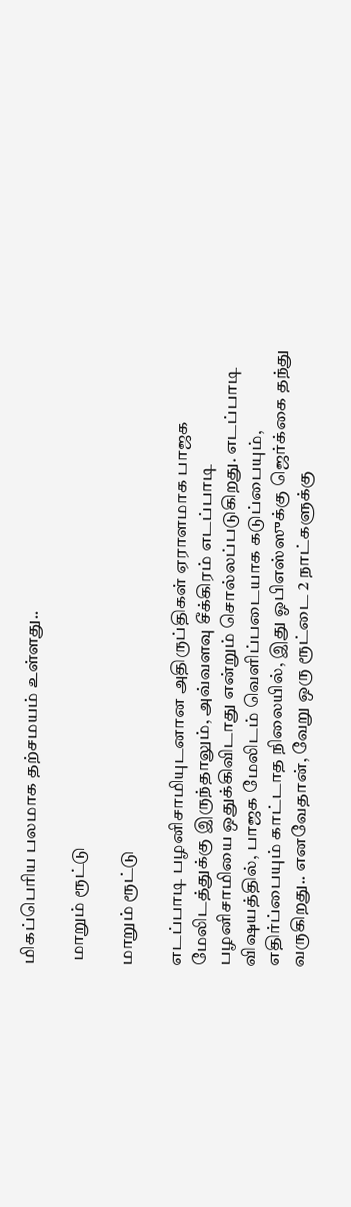மிகப்பெரிய பலமாக தற்சமயம் உள்ளது..

 மாறும் ரூட்டு

மாறும் ரூட்டு

எடப்பாடி பழனிசாமியுடனான அதிருப்திகள் ஏராளமாக பாஜக மேலிடத்துக்கு இருந்தாலும், அவ்வளவு சீக்கிரம் எடப்பாடி பழனிசாமியை ஒதுக்கிவிடாது என்றும் சொல்லப்படுகிறது. எடப்பாடி விஷயத்தில், பாஜக மேலிடம் வெளிப்படையாக கடுப்பையும், எதிர்ப்பையும் காட்டாத நிலையில், இது ஓபிஎஸ்ஸுக்கு ஜெர்க்கை தந்து வருகிறது.. எனவேதான், வேறு ஒரு ரூட்டை 2 நாட்களுக்கு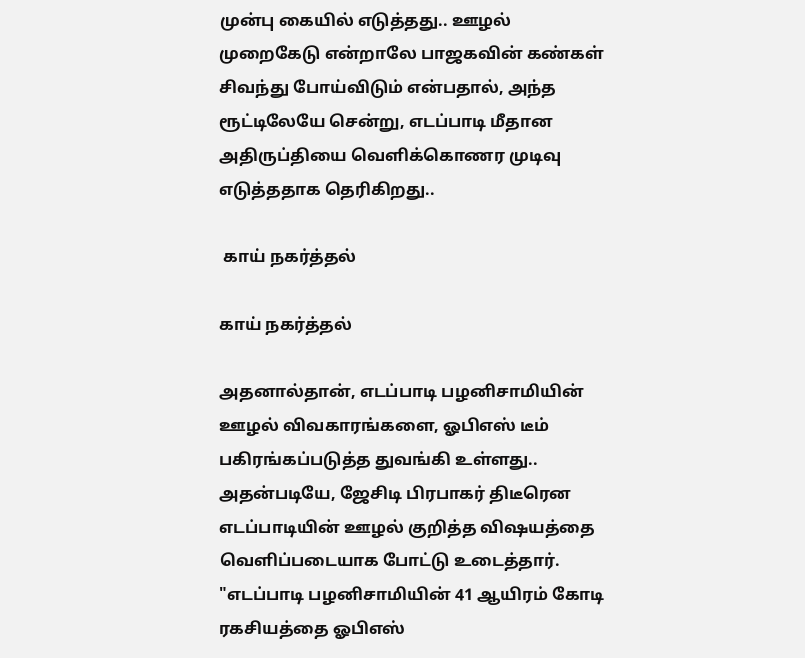முன்பு கையில் எடுத்தது.. ஊழல் முறைகேடு என்றாலே பாஜகவின் கண்கள் சிவந்து போய்விடும் என்பதால், அந்த ரூட்டிலேயே சென்று, எடப்பாடி மீதான அதிருப்தியை வெளிக்கொணர முடிவு எடுத்ததாக தெரிகிறது..

 காய் நகர்த்தல்

காய் நகர்த்தல்

அதனால்தான், எடப்பாடி பழனிசாமியின் ஊழல் விவகாரங்களை, ஓபிஎஸ் டீம் பகிரங்கப்படுத்த துவங்கி உள்ளது.. அதன்படியே, ஜேசிடி பிரபாகர் திடீரென எடப்பாடியின் ஊழல் குறித்த விஷயத்தை வெளிப்படையாக போட்டு உடைத்தார். "எடப்பாடி பழனிசாமியின் 41 ஆயிரம் கோடி ரகசியத்தை ஓபிஎஸ்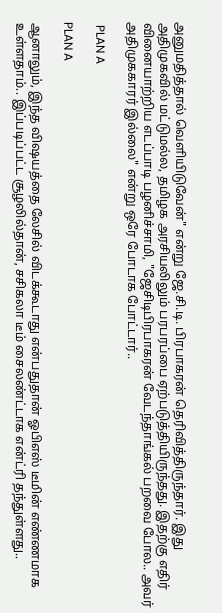அனுமதித்தால் வெளியிடுவேன்" என்று ஜே.சி.டி. பிரபாகரன் தெரிவித்திருந்தார். இது அதிமுகவில் மட்டுமல்ல, தமிழக அரசியலிலும் பரபரப்பை ஏற்படுத்தியிருந்தது. இதற்கு எதிர் வினையாற்றிய எடப்பாடி பழனிச்சாமி, "ஜேசிடிபிரபாகரன் வேடந்தாங்கல் பறவை போல.. அவர் அதிமுககாரர் இல்லை" என்று ஒரே போடாக போட்டார்..

 PLAN A

PLAN A

ஆனாலும், இந்த விஷயத்தை லேசில் விடக்கூடாது என்பதுதான் ஓபிஎஸ் டீமின் எண்ணமாக உள்ளதாம்.. இப்படிப்பட்ட சூழலில்தான், சசிகலா டீம் சைலண்ட்டாக என்ட்ரி தந்துள்ளது..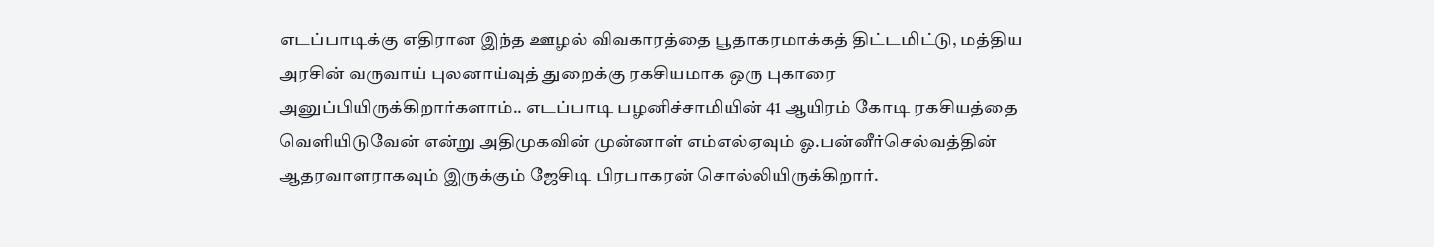எடப்பாடிக்கு எதிரான இந்த ஊழல் விவகாரத்தை பூதாகரமாக்கத் திட்டமிட்டு, மத்திய அரசின் வருவாய் புலனாய்வுத் துறைக்கு ரகசியமாக ஒரு புகாரை அனுப்பியிருக்கிறார்களாம்.. எடப்பாடி பழனிச்சாமியின் 41 ஆயிரம் கோடி ரகசியத்தை வெளியிடுவேன் என்று அதிமுகவின் முன்னாள் எம்எல்ஏவும் ஓ.பன்னீர்செல்வத்தின் ஆதரவாளராகவும் இருக்கும் ஜேசிடி பிரபாகரன் சொல்லியிருக்கிறார்.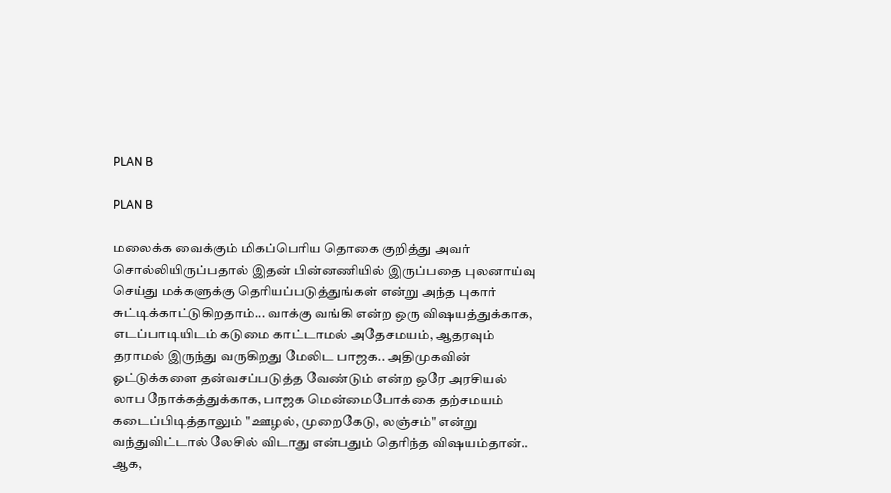PLAN B

PLAN B

மலைக்க வைக்கும் மிகப்பெரிய தொகை குறித்து அவர் சொல்லியிருப்பதால் இதன் பின்னணியில் இருப்பதை புலனாய்வு செய்து மக்களுக்கு தெரியப்படுத்துங்கள் என்று அந்த புகார் சுட்டிக்காட்டுகிறதாம்... வாக்கு வங்கி என்ற ஒரு விஷயத்துக்காக, எடப்பாடியிடம் கடுமை காட்டாமல் அதேசமயம், ஆதரவும் தராமல் இருந்து வருகிறது மேலிட பாஜக.. அதிமுகவின் ஓட்டுக்களை தன்வசப்படுத்த வேண்டும் என்ற ஒரே அரசியல் லாப நோக்கத்துக்காக, பாஜக மென்மைபோக்கை தற்சமயம் கடைப்பிடித்தாலும் "ஊழல், முறைகேடு, லஞ்சம்" என்று வந்துவிட்டால் லேசில் விடாது என்பதும் தெரிந்த விஷயம்தான்.. ஆக,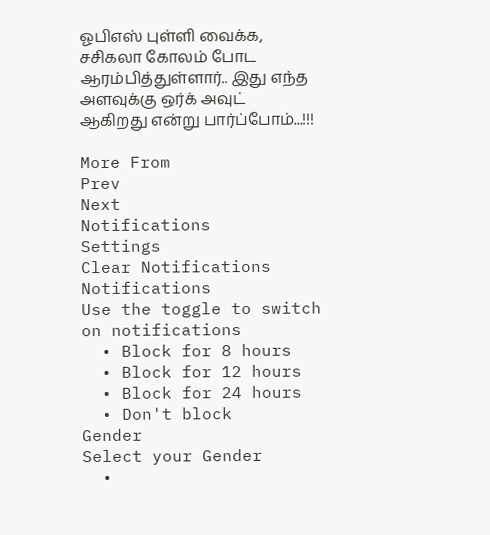ஓபிஎஸ் புள்ளி வைக்க, சசிகலா கோலம் போட ஆரம்பித்துள்ளார்.. இது எந்த அளவுக்கு ஒர்க் அவுட் ஆகிறது என்று பார்ப்போம்...!!!

More From
Prev
Next
Notifications
Settings
Clear Notifications
Notifications
Use the toggle to switch on notifications
  • Block for 8 hours
  • Block for 12 hours
  • Block for 24 hours
  • Don't block
Gender
Select your Gender
  •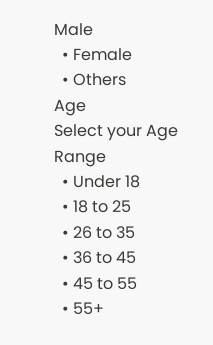Male
  • Female
  • Others
Age
Select your Age Range
  • Under 18
  • 18 to 25
  • 26 to 35
  • 36 to 45
  • 45 to 55
  • 55+